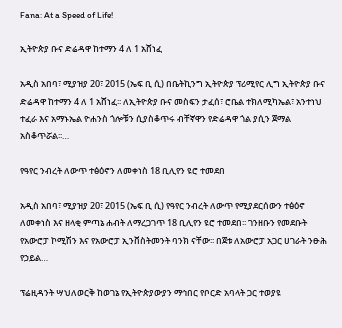Fana: At a Speed of Life!

ኢትዮጵያ ቡና ድሬዳዋ ከተማን 4 ለ 1 አሸነፈ

አዲስ አበባ፣ ሚያዝያ 20፣ 2015 (ኤፍ ቢ ሲ) በቤትኪንግ ኢትዮጵያ ፕሪሚየር ሊግ ኢትዮጵያ ቡና ድሬዳዋ ከተማን 4 ለ 1 አሸነፈ፡፡ ለኢትዮጵያ ቡና መስፍን ታፈሰ፣ ሮቤል ተክለሚካኤል፣ አንተነህ ተፈራ እና አማኑኤል ዮሐንስ ጎሎቹን ሲያስቆጥሩ ብቸኛዋን የድሬዳዋ ጎል ያሲን ጀማል አስቆጥሯል፡፡…

የዓየር ንብረት ለውጥ ተፅዕኖን ለመቀነስ 18 ቢሊየን ዩሮ ተመደበ

አዲስ አበባ፣ ሚያዝያ 20፣ 2015 (ኤፍ ቢ ሲ) የዓየር ንብረት ለውጥ የሚያደርሰውን ተፅዕኖ ለመቀነስ እና ዘላቂ ምጣኔ ሐብት ለማረጋገጥ 18 ቢሊየን ዩሮ ተመደበ፡፡ ገንዘቡን የመደቡት የአውሮፓ ኮሚሽን እና የአውሮፓ ኢንቨስትመንት ባንክ ናቸው፡፡ በጀቱ ለአውሮፓ አጋር ሀገራት ንፁሕ የኃይል…

ፕሬዚዳንት ሣህለወርቅ ከወገኔ የኢትዮጵያውያን ማኅበር የቦርድ አባላት ጋር ተወያዩ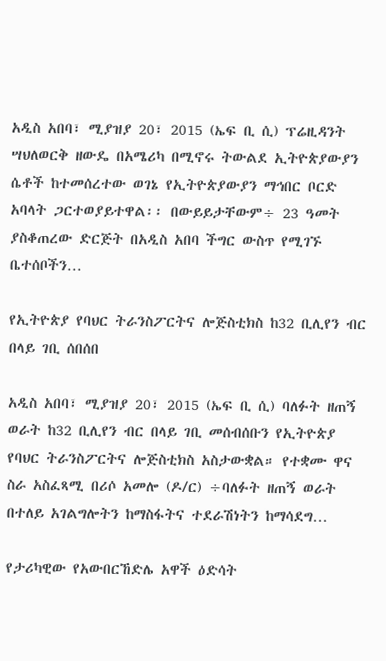አዲስ አበባ፣ ሚያዝያ 20፣ 2015 (ኤፍ ቢ ሲ) ፕሬዚዳንት ሣህለወርቅ ዘውዴ በአሜሪካ በሚኖሩ ትውልደ ኢትዮጵያውያን ሴቶች ከተመሰረተው ወገኔ የኢትዮጵያውያን ማኅበር ቦርድ አባላት ጋርተወያይተዋል፡፡ በውይይታቸውም÷ 23 ዓመት ያስቆጠረው ድርጅት በአዲስ አበባ ችግር ውስጥ የሚገኙ ቤተሰቦችን…

የኢትዮጵያ የባህር ትራንስፖርትና ሎጅስቲክስ ከ32 ቢሊየን ብር በላይ ገቢ ሰበሰበ

አዲስ አበባ፣ ሚያዝያ 20፣ 2015 (ኤፍ ቢ ሲ) ባለፉት ዘጠኝ ወራት ከ32 ቢሊየን ብር በላይ ገቢ መሰብሰቡን የኢትዮጵያ የባህር ትራንስፖርትና ሎጅስቲክስ አስታውቋል። የተቋሙ ዋና ስራ አስፈጻሚ በሪሶ አመሎ (ዶ/ር) ÷ባለፉት ዘጠኝ ወራት በተለይ አገልግሎትን ከማስፋትና ተደራሽነትን ከማሳደግ…

የታሪካዊው የአውበርኸድሌ አዋች ዕድሳት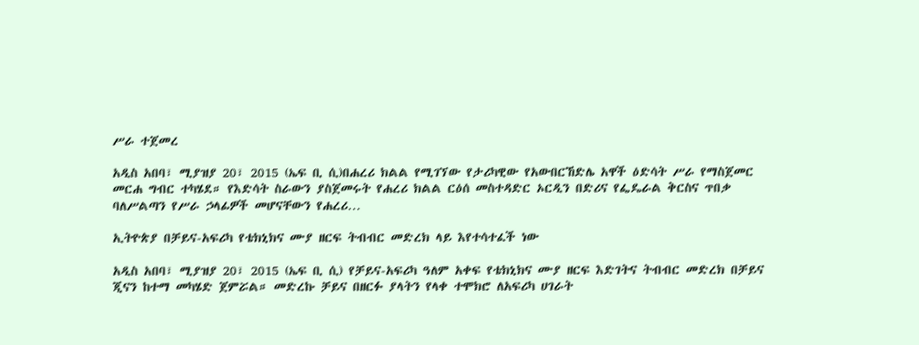ሥራ ተጀመረ

አዲስ አበባ፣ ሚያዝያ 20፣ 2015 (ኤፍ ቢ ሲ)በሐረሪ ክልል የሚገኘው የታሪካዊው የአውበርኸድሌ አዋች ዕድሳት ሥራ የማስጀመር መርሐ ግብር ተካሄደ። የእድሳት ስራውን ያስጀመሩት የሐረሪ ክልል ርዕሰ መስተዳድር ኦርዲን በድሪና የፌዴራል ቅርስና ጥበቃ ባለሥልጣን የሥራ ኃላፊዎች መሆናቸውን የሐረሪ…

ኢትዮጵያ በቻይና-አፍሪካ የቴክኒክና ሙያ ዘርፍ ትብብር መድረክ ላይ እየተሳተፈች ነው

አዲስ አበባ፣ ሚያዝያ 20፣ 2015 (ኤፍ ቢ ሲ) የቻይና-አፍሪካ ዓለም አቀፍ የቴክኒክና ሙያ ዘርፍ እድገትና ትብብር መድረክ በቻይና ጂናን ከተማ መካሄድ ጀምሯል። መድረኩ ቻይና በዘርፉ ያላትን የላቀ ተሞክሮ ለአፍሪካ ሀገራት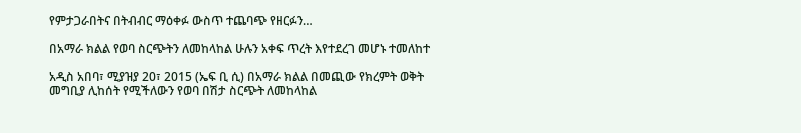የምታጋራበትና በትብብር ማዕቀፉ ውስጥ ተጨባጭ የዘርፉን…

በአማራ ክልል የወባ ስርጭትን ለመከላከል ሁሉን አቀፍ ጥረት እየተደረገ መሆኑ ተመለከተ

አዲስ አበባ፣ ሚያዝያ 20፣ 2015 (ኤፍ ቢ ሲ) በአማራ ክልል በመጪው የክረምት ወቅት መግቢያ ሊከሰት የሚችለውን የወባ በሽታ ስርጭት ለመከላከል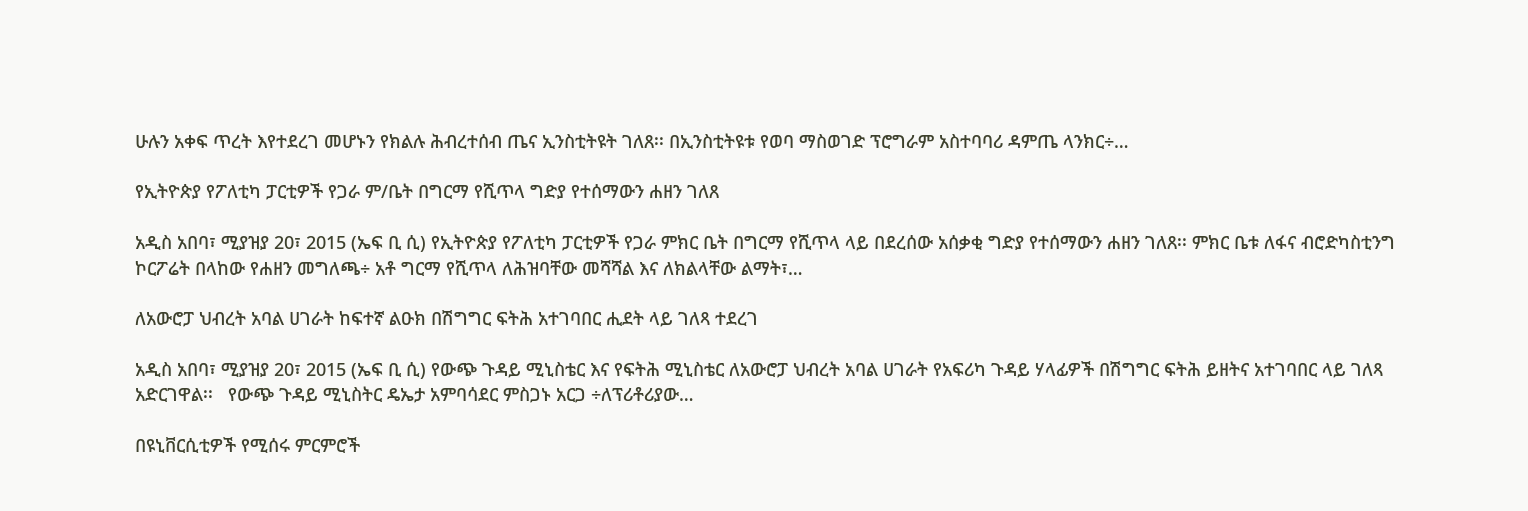ሁሉን አቀፍ ጥረት እየተደረገ መሆኑን የክልሉ ሕብረተሰብ ጤና ኢንስቲትዩት ገለጸ፡፡ በኢንስቲትዩቱ የወባ ማስወገድ ፕሮግራም አስተባባሪ ዳምጤ ላንክር÷…

የኢትዮጵያ የፖለቲካ ፓርቲዎች የጋራ ም/ቤት በግርማ የሺጥላ ግድያ የተሰማውን ሐዘን ገለጸ

አዲስ አበባ፣ ሚያዝያ 20፣ 2015 (ኤፍ ቢ ሲ) የኢትዮጵያ የፖለቲካ ፓርቲዎች የጋራ ምክር ቤት በግርማ የሺጥላ ላይ በደረሰው አሰቃቂ ግድያ የተሰማውን ሐዘን ገለጸ፡፡ ምክር ቤቱ ለፋና ብሮድካስቲንግ ኮርፖሬት በላከው የሐዘን መግለጫ÷ አቶ ግርማ የሺጥላ ለሕዝባቸው መሻሻል እና ለክልላቸው ልማት፣…

ለአውሮፓ ህብረት አባል ሀገራት ከፍተኛ ልዑክ በሽግግር ፍትሕ አተገባበር ሒደት ላይ ገለጻ ተደረገ

አዲስ አበባ፣ ሚያዝያ 20፣ 2015 (ኤፍ ቢ ሲ) የውጭ ጉዳይ ሚኒስቴር እና የፍትሕ ሚኒስቴር ለአውሮፓ ህብረት አባል ሀገራት የአፍሪካ ጉዳይ ሃላፊዎች በሽግግር ፍትሕ ይዘትና አተገባበር ላይ ገለጻ አድርገዋል፡፡   የውጭ ጉዳይ ሚኒስትር ዴኤታ አምባሳደር ምስጋኑ አርጋ ÷ለፕሪቶሪያው…

በዩኒቨርሲቲዎች የሚሰሩ ምርምሮች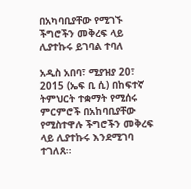በአካባቢያቸው የሚገኙ ችግሮችን መቅረፍ ላይ ሊያተኩሩ ይገባል ተባለ

አዲስ አበባ፣ ሚያዝያ 20፣ 2015 (ኤፍ ቢ ሲ) በከፍተኛ ትምህርት ተቋማት የሚሰሩ ምርምሮች በአከባቢያቸው የሚስተዋሉ ችግሮችን መቅረፍ ላይ ሊያተኩሩ እንደሚገባ ተገለጸ፡፡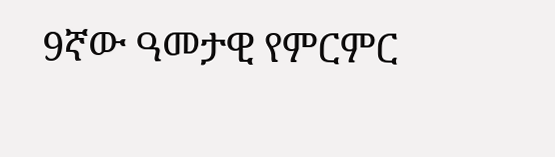9ኛው ዓመታዊ የምርምር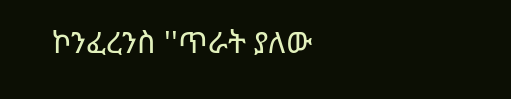ኮንፈረንስ ''ጥራት ያለው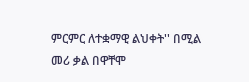ምርምር ለተቋማዊ ልህቀት'' በሚል መሪ ቃል በዋቸሞ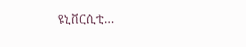ዩኒቨርሲቲ…